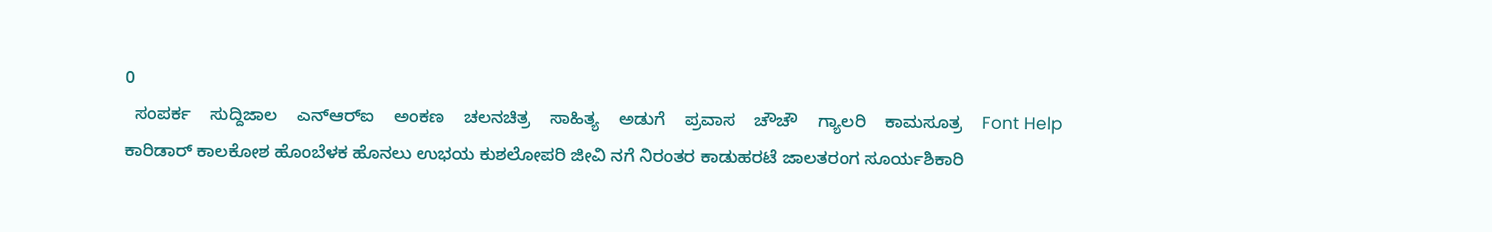0
  ಸಂಪರ್ಕ    ಸುದ್ದಿಜಾಲ    ಎನ್‌ಆರ್‌ಐ    ಅಂಕಣ    ಚಲನಚಿತ್ರ    ಸಾಹಿತ್ಯ    ಅಡುಗೆ    ಪ್ರವಾಸ    ಚೌಚೌ    ಗ್ಯಾಲರಿ    ಕಾಮಸೂತ್ರ    Font Help
ಕಾರಿಡಾರ್ ಕಾಲಕೋಶ ಹೊಂಬೆಳಕ ಹೊನಲು ಉಭಯ ಕುಶಲೋಪರಿ ಜೀವಿ ನಗೆ ನಿರಂತರ ಕಾಡುಹರಟೆ ಜಾಲತರಂಗ ಸೂರ್ಯಶಿಕಾರಿ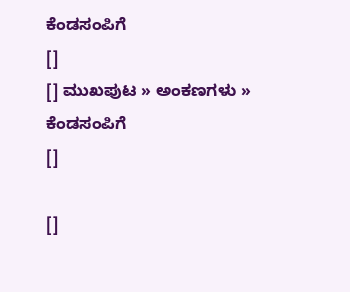ಕೆಂಡಸಂಪಿಗೆ
[]
[] ಮುಖಪುಟ » ಅಂಕಣಗಳು » ಕೆಂಡಸಂಪಿಗೆ
[]

[]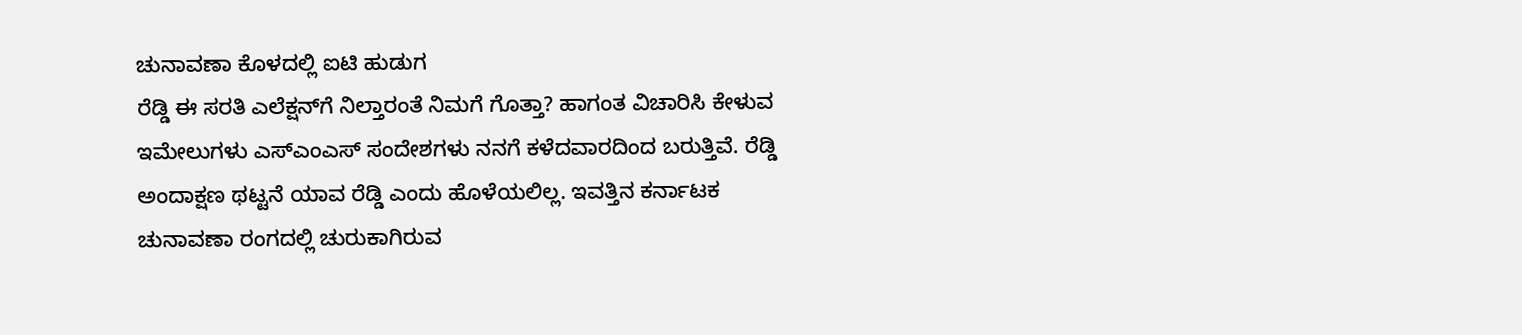ಚುನಾವಣಾ ಕೊಳದಲ್ಲಿ ಐಟಿ ಹುಡುಗ
ರೆಡ್ಡಿ ಈ ಸರತಿ ಎಲೆಕ್ಷನ್‌ಗೆ ನಿಲ್ತಾರಂತೆ ನಿಮಗೆ ಗೊತ್ತಾ? ಹಾಗಂತ ವಿಚಾರಿಸಿ ಕೇಳುವ ಇಮೇಲುಗಳು ಎಸ್ಎಂಎಸ್ ಸಂದೇಶಗಳು ನನಗೆ ಕಳೆದವಾರದಿಂದ ಬರುತ್ತಿವೆ. ರೆಡ್ಡಿ ಅಂದಾಕ್ಷಣ ಥಟ್ಟನೆ ಯಾವ ರೆಡ್ಡಿ ಎಂದು ಹೊಳೆಯಲಿಲ್ಲ. ಇವತ್ತಿನ ಕರ್ನಾಟಕ ಚುನಾವಣಾ ರಂಗದಲ್ಲಿ ಚುರುಕಾಗಿರುವ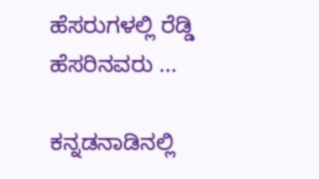ಹೆಸರುಗಳಲ್ಲಿ ರೆಡ್ಡಿ ಹೆಸರಿನವರು ...

ಕನ್ನಡನಾಡಿನಲ್ಲಿ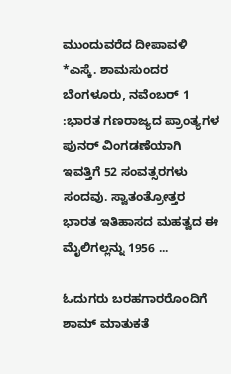ಮುಂದುವರೆದ ದೀಪಾವಳಿ
*ಎಸ್ಕೆ. ಶಾಮಸುಂದರ ಬೆಂಗಳೂರು, ನವೆಂಬರ್ 1 :ಭಾರತ ಗಣರಾಜ್ಯದ ಪ್ರಾಂತ್ಯಗಳ ಪುನರ್ ವಿಂಗಡಣೆಯಾಗಿ ಇವತ್ತಿಗೆ 52 ಸಂವತ್ಸರಗಳು ಸಂದವು. ಸ್ವಾತಂತ್ರೋತ್ತರ ಭಾರತ ಇತಿಹಾಸದ ಮಹತ್ವದ ಈ ಮೈಲಿಗಲ್ಲನ್ನು 1956 ...

ಓದುಗರು ಬರಹಗಾರರೊಂದಿಗೆ ಶಾಮ್ ಮಾತುಕತೆ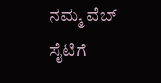ನಮ್ಮ ವೆಬ್ ಸೈಟಿಗೆ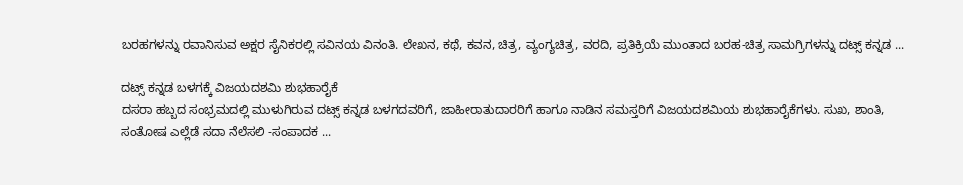ಬರಹಗಳನ್ನು ರವಾನಿಸುವ ಅಕ್ಷರ ಸೈನಿಕರಲ್ಲಿ ಸವಿನಯ ವಿನಂತಿ. ಲೇಖನ, ಕಥೆ, ಕವನ, ಚಿತ್ರ, ವ್ಯಂಗ್ಯಚಿತ್ರ, ವರದಿ, ಪ್ರತಿಕ್ರಿಯೆ ಮುಂತಾದ ಬರಹ-ಚಿತ್ರ ಸಾಮಗ್ರಿಗಳನ್ನು ದಟ್ಸ್ ಕನ್ನಡ ...

ದಟ್ಸ್ ಕನ್ನಡ ಬಳಗಕ್ಕೆ ವಿಜಯದಶಮಿ ಶುಭಹಾರೈಕೆ
ದಸರಾ ಹಬ್ಬದ ಸಂಭ್ರಮದಲ್ಲಿ ಮುಳುಗಿರುವ ದಟ್ಸ್ ಕನ್ನಡ ಬಳಗದವರಿಗೆ, ಜಾಹೀರಾತುದಾರರಿಗೆ ಹಾಗೂ ನಾಡಿನ ಸಮಸ್ತರಿಗೆ ವಿಜಯದಶಮಿಯ ಶುಭಹಾರೈಕೆಗಳು. ಸುಖ, ಶಾಂತಿ, ಸಂತೋಷ ಎಲ್ಲೆಡೆ ಸದಾ ನೆಲೆಸಲಿ -ಸಂಪಾದಕ ...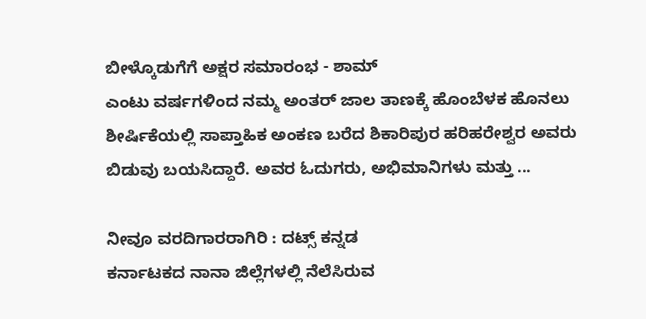ಬೀಳ್ಕೊಡುಗೆಗೆ ಅಕ್ಷರ ಸಮಾರಂಭ - ಶಾಮ್
ಎಂಟು ವರ್ಷಗಳಿಂದ ನಮ್ಮ ಅಂತರ್ ಜಾಲ ತಾಣಕ್ಕೆ ಹೊಂಬೆಳಕ ಹೊನಲು ಶೀರ್ಷಿಕೆಯಲ್ಲಿ ಸಾಪ್ತಾಹಿಕ ಅಂಕಣ ಬರೆದ ಶಿಕಾರಿಪುರ ಹರಿಹರೇಶ್ವರ ಅವರು ಬಿಡುವು ಬಯಸಿದ್ದಾರೆ. ಅವರ ಓದುಗರು, ಅಭಿಮಾನಿಗಳು ಮತ್ತು ...

ನೀವೂ ವರದಿಗಾರರಾಗಿರಿ : ದಟ್ಸ್ ಕನ್ನಡ
ಕರ್ನಾಟಕದ ನಾನಾ ಜಿಲ್ಲೆಗಳಲ್ಲಿ ನೆಲೆಸಿರುವ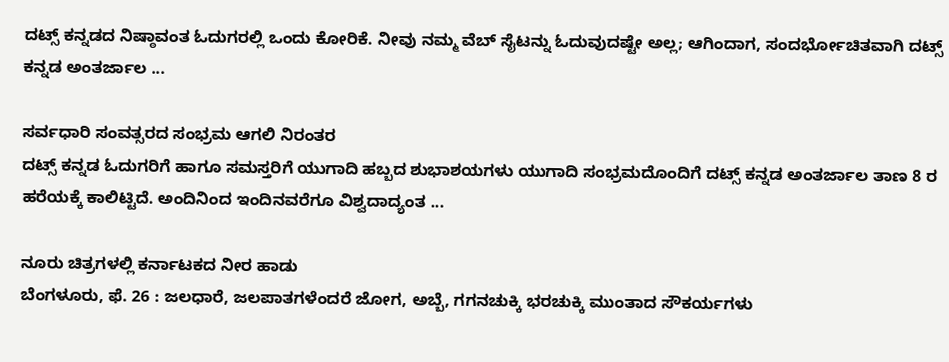ದಟ್ಸ್ ಕನ್ನಡದ ನಿಷ್ಠಾವಂತ ಓದುಗರಲ್ಲಿ ಒಂದು ಕೋರಿಕೆ. ನೀವು ನಮ್ಮ ವೆಬ್ ಸೈಟನ್ನು ಓದುವುದಷ್ಟೇ ಅಲ್ಲ; ಆಗಿಂದಾಗ, ಸಂದರ್ಭೋಚಿತವಾಗಿ ದಟ್ಸ್ ಕನ್ನಡ ಅಂತರ್ಜಾಲ ...

ಸರ್ವಧಾರಿ ಸಂವತ್ಸರದ ಸಂಭ್ರಮ ಆಗಲಿ ನಿರಂತರ
ದಟ್ಸ್ ಕನ್ನಡ ಓದುಗರಿಗೆ ಹಾಗೂ ಸಮಸ್ತರಿಗೆ ಯುಗಾದಿ ಹಬ್ಬದ ಶುಭಾಶಯಗಳು ಯುಗಾದಿ ಸಂಭ್ರಮದೊಂದಿಗೆ ದಟ್ಸ್ ಕನ್ನಡ ಅಂತರ್ಜಾಲ ತಾಣ 8 ರ ಹರೆಯಕ್ಕೆ ಕಾಲಿಟ್ಟಿದೆ. ಅಂದಿನಿಂದ ಇಂದಿನವರೆಗೂ ವಿಶ್ವದಾದ್ಯಂತ ...

ನೂರು ಚಿತ್ರಗಳಲ್ಲಿ ಕರ್ನಾಟಕದ ನೀರ ಹಾಡು
ಬೆಂಗಳೂರು, ಫೆ. 26 : ಜಲಧಾರೆ, ಜಲಪಾತಗಳೆಂದರೆ ಜೋಗ, ಅಬ್ಬೆ, ಗಗನಚುಕ್ಕಿ ಭರಚುಕ್ಕಿ ಮುಂತಾದ ಸೌಕರ್ಯಗಳು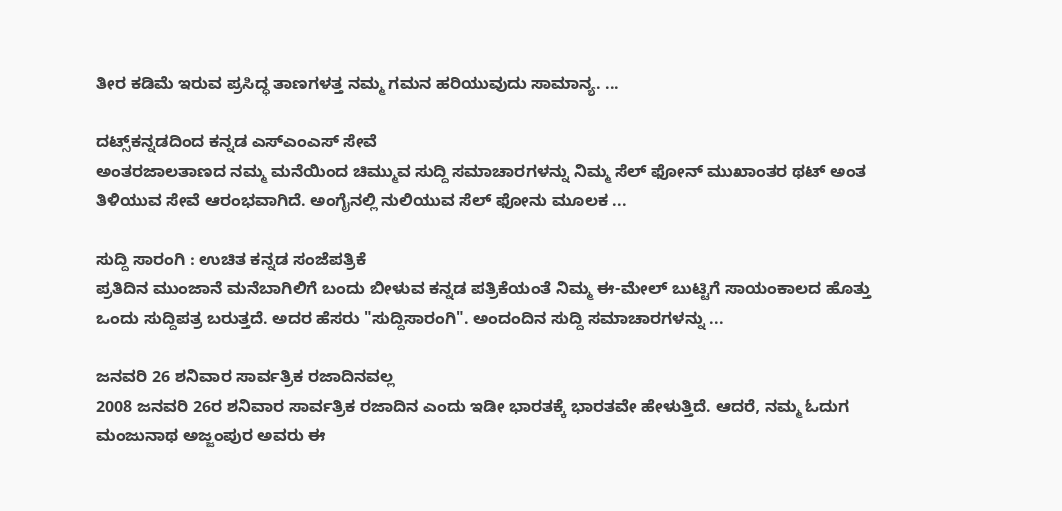ತೀರ ಕಡಿಮೆ ಇರುವ ಪ್ರಸಿದ್ಧ ತಾಣಗಳತ್ತ ನಮ್ಮ ಗಮನ ಹರಿಯುವುದು ಸಾಮಾನ್ಯ. ...

ದಟ್ಸ್‌ಕನ್ನಡದಿಂದ ಕನ್ನಡ ಎಸ್ಎಂಎಸ್ ಸೇವೆ
ಅಂತರಜಾಲತಾಣದ ನಮ್ಮ ಮನೆಯಿಂದ ಚಿಮ್ಮುವ ಸುದ್ದಿ ಸಮಾಚಾರಗಳನ್ನು ನಿಮ್ಮ ಸೆಲ್ ಫೋನ್ ಮುಖಾಂತರ ಥಟ್ ಅಂತ ತಿಳಿಯುವ ಸೇವೆ ಆರಂಭವಾಗಿದೆ. ಅಂಗೈನಲ್ಲಿ ನುಲಿಯುವ ಸೆಲ್ ಫೋನು ಮೂಲಕ ...

ಸುದ್ದಿ ಸಾರಂಗಿ : ಉಚಿತ ಕನ್ನಡ ಸಂಜೆಪತ್ರಿಕೆ
ಪ್ರತಿದಿನ ಮುಂಜಾನೆ ಮನೆಬಾಗಿಲಿಗೆ ಬಂದು ಬೀಳುವ ಕನ್ನಡ ಪತ್ರಿಕೆಯಂತೆ ನಿಮ್ಮ ಈ-ಮೇಲ್ ಬುಟ್ಟಿಗೆ ಸಾಯಂಕಾಲದ ಹೊತ್ತು ಒಂದು ಸುದ್ದಿಪತ್ರ ಬರುತ್ತದೆ. ಅದರ ಹೆಸರು "ಸುದ್ದಿಸಾರಂಗಿ". ಅಂದಂದಿನ ಸುದ್ದಿ ಸಮಾಚಾರಗಳನ್ನು ...

ಜನವರಿ 26 ಶನಿವಾರ ಸಾರ್ವತ್ರಿಕ ರಜಾದಿನವಲ್ಲ
2008 ಜನವರಿ 26ರ ಶನಿವಾರ ಸಾರ್ವತ್ರಿಕ ರಜಾದಿನ ಎಂದು ಇಡೀ ಭಾರತಕ್ಕೆ ಭಾರತವೇ ಹೇಳುತ್ತಿದೆ. ಆದರೆ, ನಮ್ಮ ಓದುಗ ಮಂಜುನಾಥ ಅಜ್ಜಂಪುರ ಅವರು ಈ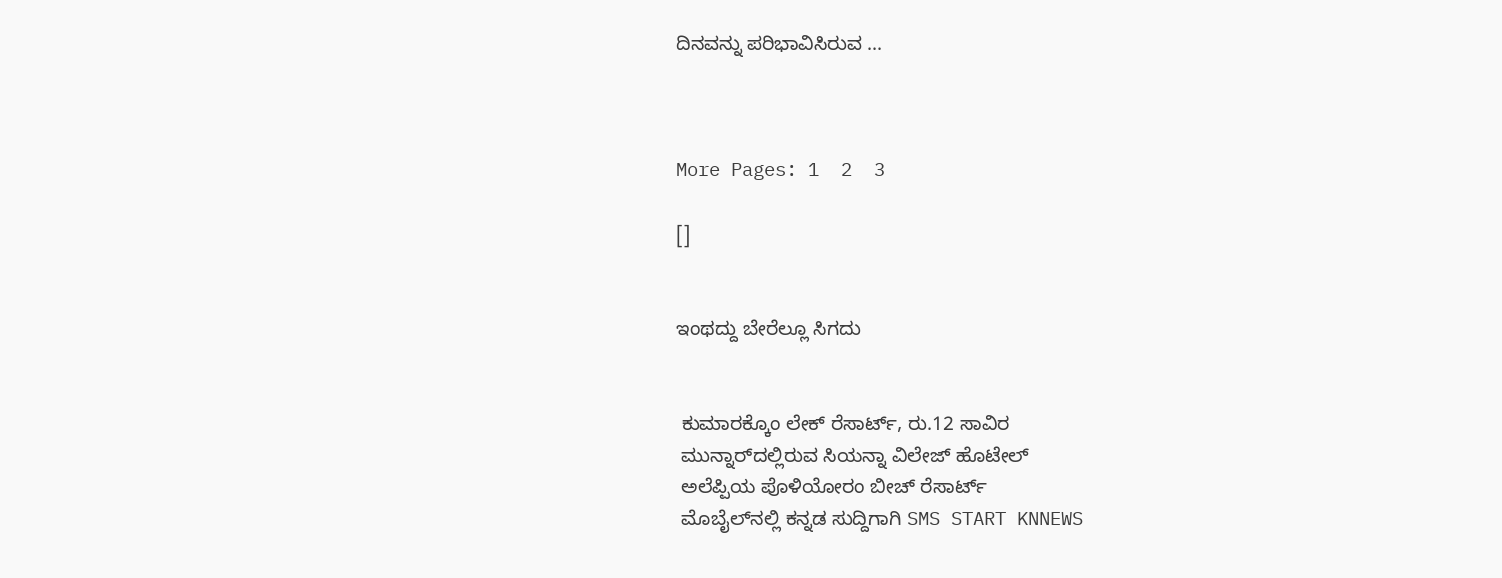ದಿನವನ್ನು ಪರಿಭಾವಿಸಿರುವ ...



More Pages: 1  2  3

[]


ಇಂಥದ್ದು ಬೇರೆಲ್ಲೂ ಸಿಗದು


 ಕುಮಾರಕ್ಕೊಂ ಲೇಕ್ ರೆಸಾರ್ಟ್, ರು.12 ಸಾವಿರ
 ಮುನ್ನಾರ್‌ದಲ್ಲಿರುವ ಸಿಯನ್ನಾ ವಿಲೇಜ್ ಹೊಟೇಲ್
 ಅಲೆಪ್ಪಿಯ ಪೊಳಿಯೋರಂ ಬೀಚ್ ರೆಸಾರ್ಟ್
 ಮೊಬೈಲ್‌ನಲ್ಲಿ ಕನ್ನಡ ಸುದ್ದಿಗಾಗಿ SMS START KNNEWS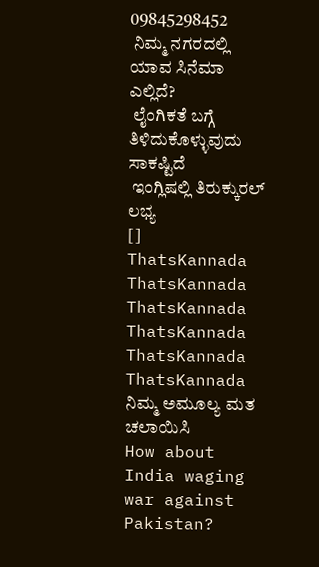09845298452
 ನಿಮ್ಮ ನಗರದಲ್ಲಿ ಯಾವ ಸಿನೆಮಾ ಎಲ್ಲಿದೆ?
 ಲೈಂಗಿಕತೆ ಬಗ್ಗೆ ತಿಳಿದುಕೊಳ್ಳುವುದು ಸಾಕಷ್ಟಿದೆ
 ಇಂಗ್ಲಿಷಲ್ಲಿ ತಿರುಕ್ಕುರಲ್ ಲಭ್ಯ
[]
ThatsKannada
ThatsKannada
ThatsKannada
ThatsKannada
ThatsKannada
ThatsKannada
ನಿಮ್ಮ ಅಮೂಲ್ಯ ಮತ ಚಲಾಯಿಸಿ
How about India waging war against Pakistan?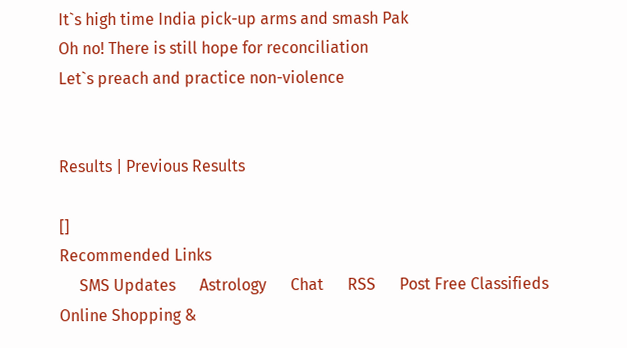It`s high time India pick-up arms and smash Pak
Oh no! There is still hope for reconciliation
Let`s preach and practice non-violence


Results | Previous Results

[]
Recommended Links
     SMS Updates      Astrology      Chat      RSS      Post Free Classifieds      Online Shopping &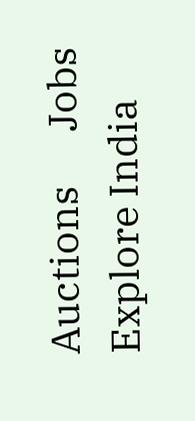Auctions      Jobs      Explore India